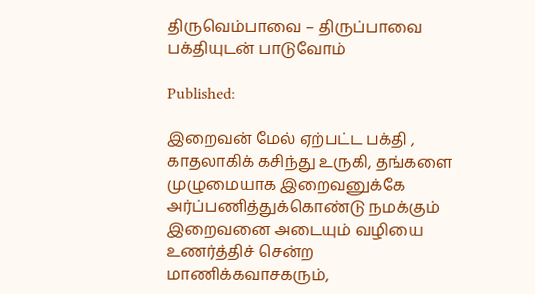திருவெம்பாவை – திருப்பாவை பக்தியுடன் பாடுவோம்

Published:

இறைவன் மேல் ஏற்பட்ட பக்தி , காதலாகிக் கசிந்து உருகி, தங்களை முழுமையாக இறைவனுக்கே அர்ப்பணித்துக்கொண்டு நமக்கும் இறைவனை அடையும் வழியை உணர்த்திச் சென்ற மாணிக்கவாசகரும்,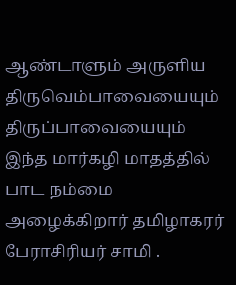ஆண்டாளும் அருளிய திருவெம்பாவையையும் திருப்பாவையையும் இந்த மார்கழி மாதத்தில் பாட நம்மை அழைக்கிறார் தமிழாகரர் பேராசிரியர் சாமி .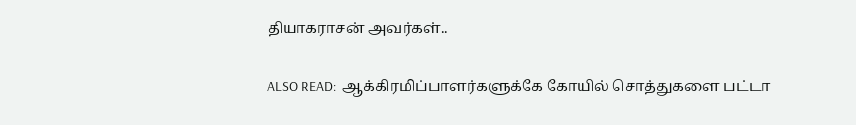தியாகராசன் அவர்கள்..

ALSO READ:  ஆக்கிரமிப்பாளர்களுக்கே கோயில் சொத்துகளை பட்டா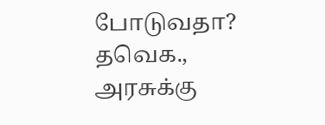போடுவதா? தவெக., அரசுக்கு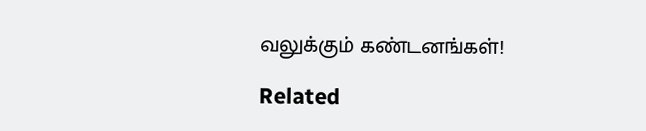வலுக்கும் கண்டனங்கள்!

Related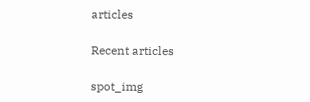articles

Recent articles

spot_img